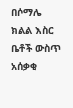በሶማሌ ክልል እስር ቤቶች ውስጥ አሰቃቂ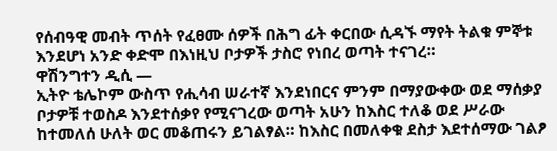የሰብዓዊ መብት ጥሰት የፈፀሙ ሰዎች በሕግ ፊት ቀርበው ሲዳኙ ማየት ትልቁ ምኞቱ እንደሆነ አንድ ቀድሞ በእነዚህ ቦታዎች ታስሮ የነበረ ወጣት ተናገረ።
ዋሽንግተን ዲሲ —
ኢትዮ ቴሌኮም ውስጥ የሒሳብ ሠራተኛ እንደነበርና ምንም በማያውቀው ወደ ማሰቃያ ቦታዎቹ ተወስዶ እንደተሰቃየ የሚናገረው ወጣት አሁን ከእስር ተለቆ ወደ ሥራው ከተመለሰ ሁለት ወር መቆጠሩን ይገልፃል። ከእስር በመለቀቁ ደስታ እደተሰማው ገልፆ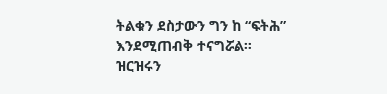ትልቁን ደስታውን ግን ከ “ፍትሕ” እንደሚጠብቅ ተናግሯል።
ዝርዝሩን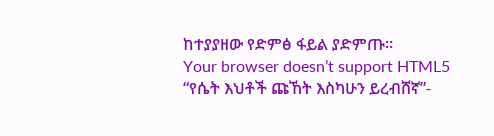ከተያያዘው የድምፅ ፋይል ያድምጡ።
Your browser doesn’t support HTML5
“የሴት እህቶች ጩኸት እስካሁን ይረብሸኛ”-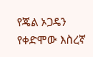የጄል ኦጋዴን የቀድሞው እስረኛ